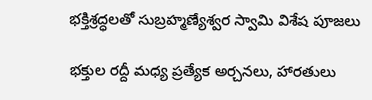భక్తిశ్రద్ధలతో సుబ్రహ్మణ్యేశ్వర స్వామి విశేష పూజలు

భక్తుల రద్దీ మధ్య ప్రత్యేక అర్చనలు, హారతులు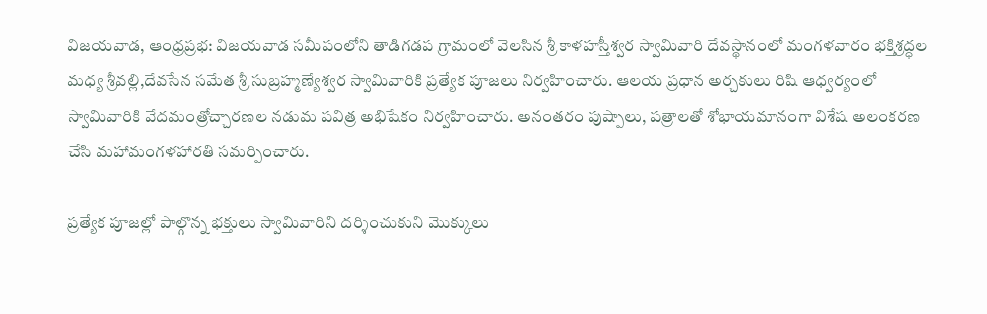విజయవాడ, ఆంధ్రప్రభ: విజయవాడ సమీపంలోని తాడిగడప గ్రామంలో వెలసిన శ్రీ కాళహస్తీశ్వర స్వామివారి దేవస్థానంలో మంగళవారం భక్తిశ్రద్ధల మధ్య శ్రీవల్లి,దేవసేన సమేత శ్రీ సుబ్రహ్మణ్యేశ్వర స్వామివారికి ప్రత్యేక పూజలు నిర్వహించారు. ఆలయ ప్రధాన అర్చకులు రిషి ఆధ్వర్యంలో స్వామివారికి వేదమంత్రోచ్చారణల నడుమ పవిత్ర అభిషేకం నిర్వహించారు. అనంతరం పుష్పాలు, పత్రాలతో శోభాయమానంగా విశేష అలంకరణ చేసి మహామంగళహారతి సమర్పించారు.

ప్రత్యేక పూజల్లో పాల్గొన్న భక్తులు స్వామివారిని దర్శించుకుని మొక్కులు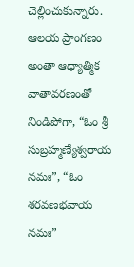చెల్లించుకున్నారు. ఆలయ ప్రాంగణం అంతా ఆధ్యాత్మిక వాతావరణంతో నిండిపోగా, “ఓం శ్రీ సుబ్రహ్మణ్యేశ్వరాయ నమః”, “ఓం శరవణభవాయ నమః”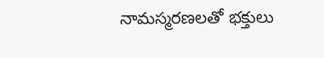నామస్మరణలతో భక్తులు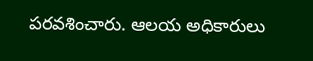పరవశించారు. ఆలయ అధికారులు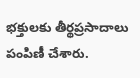భక్తులకు తీర్థప్రసాదాలు పంపిణీ చేశారు.